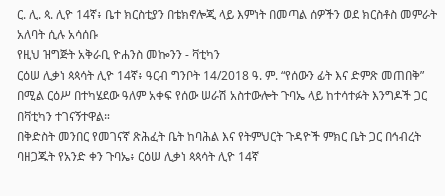ር. ሊ. ጳ. ሊዮ 14ኛ፥ ቤተ ክርስቲያን በቴክኖሎጂ ላይ እምነት በመጣል ሰዎችን ወደ ክርስቶስ መምራት አለባት ሲሉ አሳሰቡ
የዚህ ዝግጅት አቅራቢ ዮሐንስ መኰንን - ቫቲካን
ርዕሠ ሊቃነ ጳጳሳት ሊዮ 14ኛ፥ ዓርብ ግንቦት 14/2018 ዓ. ም. “የሰውን ፊት እና ድምጽ መጠበቅ” በሚል ርዕሥ በተካሄደው ዓለም አቀፍ የሰው ሠራሽ አስተውሎት ጉባኤ ላይ ከተሳተፉት እንግዶች ጋር በቫቲካን ተገናኝተዋል።
በቅድስት መንበር የመገናኛ ጽሕፈት ቤት ከባሕል እና የትምህርት ጉዳዮች ምክር ቤት ጋር በኅብረት ባዘጋጁት የአንድ ቀን ጉባኤ፥ ርዕሠ ሊቃነ ጳጳሳት ሊዮ 14ኛ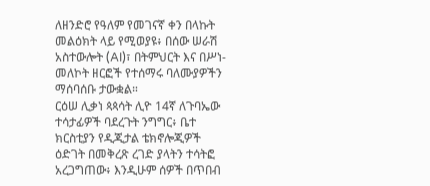ለዘንድሮ የዓለም የመገናኛ ቀን በላኩት መልዕክት ላይ የሚወያዩ፥ በሰው ሠራሽ አስተውሎት (AI)፣ በትምህርት እና በሥነ-መለኮት ዘርፎች የተሰማሩ ባለሙያዎችን ማሰባሰቡ ታውቋል።
ርዕሠ ሊቃነ ጳጳሳት ሊዮ 14ኛ ለጉባኤው ተሳታፊዎች ባደረጉት ንግግር፥ ቤተ ክርስቲያን የዲጂታል ቴክኖሎጂዎች ዕድገት በመቅረጽ ረገድ ያላትን ተሳትፎ አረጋግጠው፥ እንዲሁም ሰዎች በጥበብ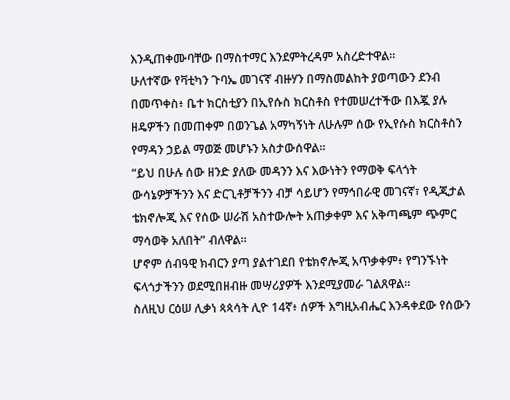እንዲጠቀሙባቸው በማስተማር እንደምትረዳም አስረድተዋል።
ሁለተኛው የቫቲካን ጉባኤ መገናኛ ብዙሃን በማስመልከት ያወጣውን ደንብ በመጥቀስ፥ ቤተ ክርስቲያን በኢየሱስ ክርስቶስ የተመሠረተችው በእጇ ያሉ ዘዴዎችን በመጠቀም በወንጌል አማካኝነት ለሁሉም ሰው የኢየሱስ ክርስቶስን የማዳን ኃይል ማወጅ መሆኑን አስታውሰዋል።
“ይህ በሁሉ ሰው ዘንድ ያለው መዳንን እና እውነትን የማወቅ ፍላጎት ውሳኔዎቻችንን እና ድርጊቶቻችንን ብቻ ሳይሆን የማኅበራዊ መገናኛ፣ የዲጂታል ቴክኖሎጂ እና የሰው ሠራሽ አስተውሎት አጠቃቀም እና አቅጣጫም ጭምር ማሳወቅ አለበት” ብለዋል።
ሆኖም ሰብዓዊ ክብርን ያጣ ያልተገደበ የቴክኖሎጂ አጥቃቀም፥ የግንኙነት ፍላጎታችንን ወደሚበዘብዙ መሣሪያዎች እንደሚያመራ ገልጸዋል።
ስለዚህ ርዕሠ ሊቃነ ጳጳሳት ሊዮ 14ኛ፥ ሰዎች እግዚአብሔር እንዳቀደው የሰውን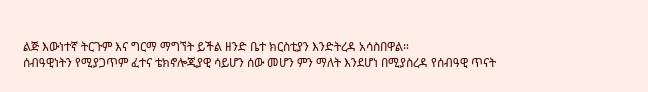ልጅ እውነተኛ ትርጉም እና ግርማ ማግኘት ይችል ዘንድ ቤተ ክርስቲያን እንድትረዳ አሳስበዋል።
ሰብዓዊነትን የሚያጋጥም ፈተና ቴክኖሎጂያዊ ሳይሆን ሰው መሆን ምን ማለት እንደሆነ በሚያስረዳ የሰብዓዊ ጥናት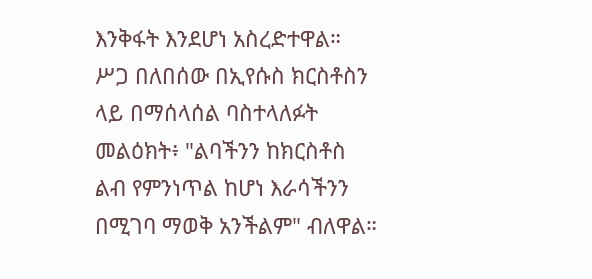እንቅፋት እንደሆነ አስረድተዋል።
ሥጋ በለበሰው በኢየሱስ ክርስቶስን ላይ በማሰላሰል ባስተላለፉት መልዕክት፥ "ልባችንን ከክርስቶስ ልብ የምንነጥል ከሆነ እራሳችንን በሚገባ ማወቅ አንችልም" ብለዋል።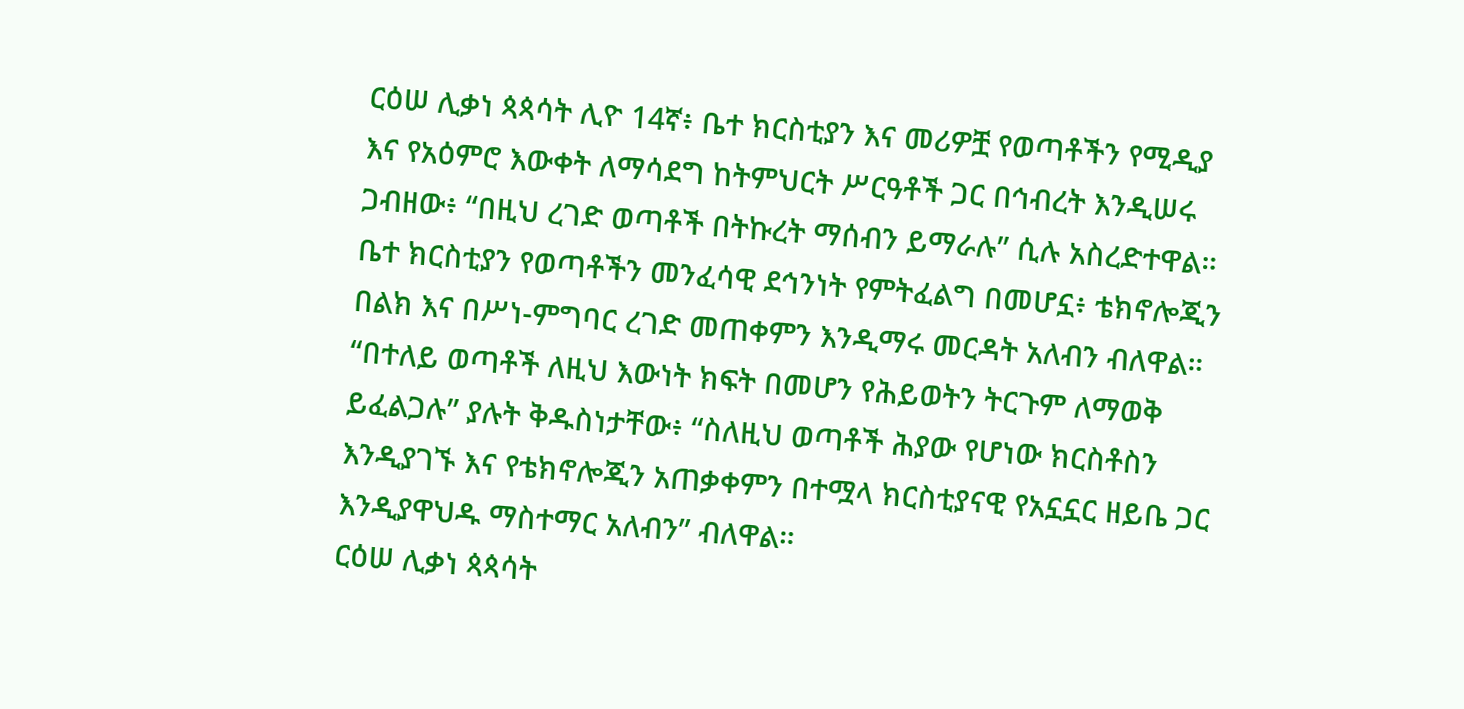ርዕሠ ሊቃነ ጳጳሳት ሊዮ 14ኛ፥ ቤተ ክርስቲያን እና መሪዎቿ የወጣቶችን የሚዲያ እና የአዕምሮ እውቀት ለማሳደግ ከትምህርት ሥርዓቶች ጋር በኅብረት እንዲሠሩ ጋብዘው፥ “በዚህ ረገድ ወጣቶች በትኩረት ማሰብን ይማራሉ” ሲሉ አስረድተዋል።
ቤተ ክርስቲያን የወጣቶችን መንፈሳዊ ደኅንነት የምትፈልግ በመሆኗ፥ ቴክኖሎጂን በልክ እና በሥነ-ምግባር ረገድ መጠቀምን እንዲማሩ መርዳት አለብን ብለዋል።
“በተለይ ወጣቶች ለዚህ እውነት ክፍት በመሆን የሕይወትን ትርጉም ለማወቅ ይፈልጋሉ” ያሉት ቅዱስነታቸው፥ “ስለዚህ ወጣቶች ሕያው የሆነው ክርስቶስን እንዲያገኙ እና የቴክኖሎጂን አጠቃቀምን በተሟላ ክርስቲያናዊ የአኗኗር ዘይቤ ጋር እንዲያዋህዱ ማስተማር አለብን” ብለዋል።
ርዕሠ ሊቃነ ጳጳሳት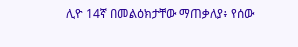ሊዮ 14ኛ በመልዕክታቸው ማጠቃለያ፥ የሰው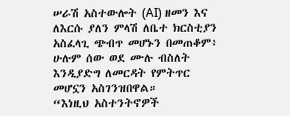ሠራሽ አስተውሎት (AI) ዘመን እና ለእርሱ ያለን ምላሽ ለቤተ ክርስቲያን አስፈላጊ ጭብጥ መሆኑን በመጠቆም፥ ሁሉም ሰው ወደ ሙሉ ብስለት እንዲያድግ ለመርዳት የምትጥር መሆኗን አስገንዝበዋል።
“እነዚህ አስተንትኖዎች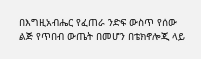በእግዚአብሔር የፈጠራ ንድፍ ውስጥ የሰው ልጅ የጥበብ ውጤት በመሆን በቴክኖሎጂ ላይ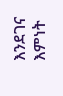እንደገና እምነት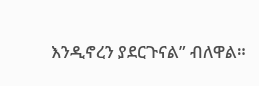እንዲኖረን ያደርጉናል” ብለዋል።